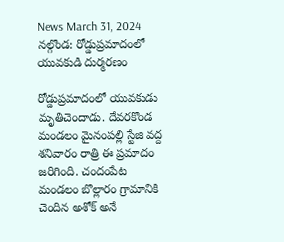News March 31, 2024
నల్గొండ: రోడ్డుప్రమాదంలో యువకుడి దుర్మరణం

రోడ్డుప్రమాదంలో యువకుడు మృతిచెందాడు. దేవరకొండ మండలం మైనంపల్లి స్టేజి వద్ద శనివారం రాత్రి ఈ ప్రమాదం జరిగింది. చందంపేట మండలం బొల్లారం గ్రామానికి చెందిన అశోక్ అనే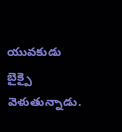యువకుడు బైక్పై వెళుతున్నాడు.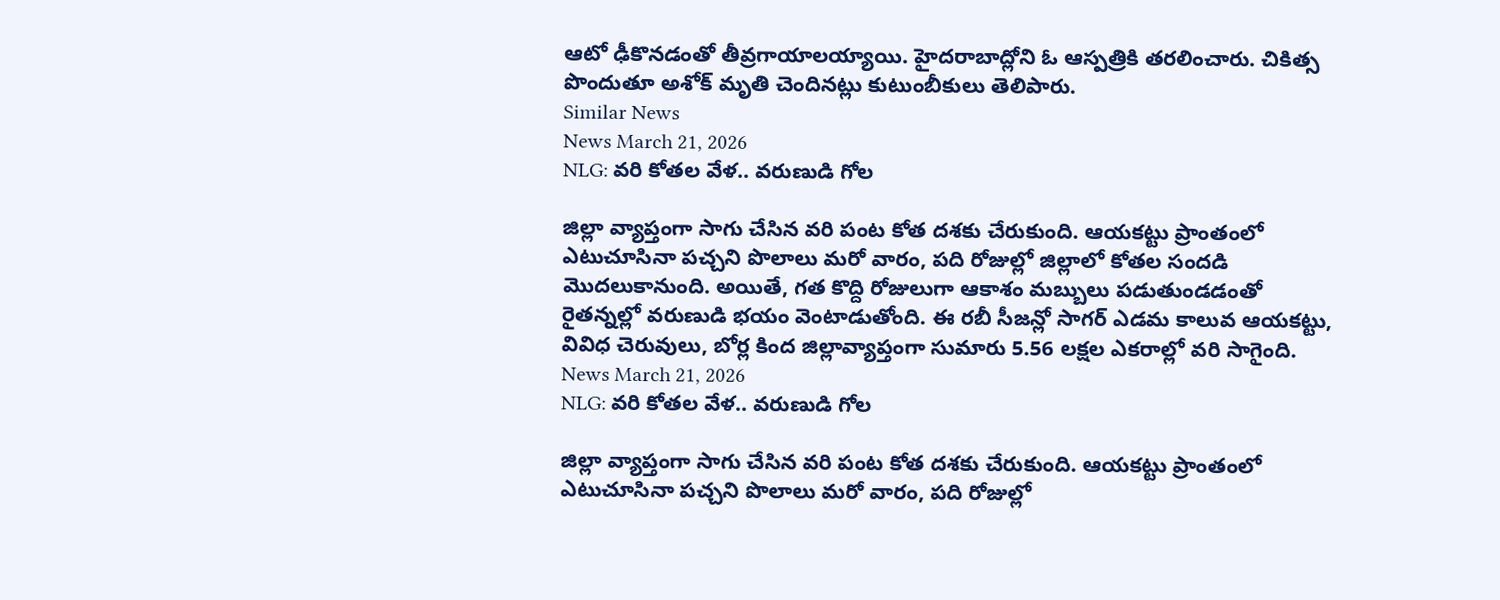ఆటో ఢీకొనడంతో తీవ్రగాయాలయ్యాయి. హైదరాబాద్లోని ఓ ఆస్పత్రికి తరలించారు. చికిత్స పొందుతూ అశోక్ మృతి చెందినట్లు కుటుంబీకులు తెలిపారు.
Similar News
News March 21, 2026
NLG: వరి కోతల వేళ.. వరుణుడి గోల

జిల్లా వ్యాప్తంగా సాగు చేసిన వరి పంట కోత దశకు చేరుకుంది. ఆయకట్టు ప్రాంతంలో ఎటుచూసినా పచ్చని పొలాలు మరో వారం, పది రోజుల్లో జిల్లాలో కోతల సందడి మొదలుకానుంది. అయితే, గత కొద్ది రోజులుగా ఆకాశం మబ్బులు పడుతుండడంతో రైతన్నల్లో వరుణుడి భయం వెంటాడుతోంది. ఈ రబీ సీజన్లో సాగర్ ఎడమ కాలువ ఆయకట్టు, వివిధ చెరువులు, బోర్ల కింద జిల్లావ్యాప్తంగా సుమారు 5.56 లక్షల ఎకరాల్లో వరి సాగైంది.
News March 21, 2026
NLG: వరి కోతల వేళ.. వరుణుడి గోల

జిల్లా వ్యాప్తంగా సాగు చేసిన వరి పంట కోత దశకు చేరుకుంది. ఆయకట్టు ప్రాంతంలో ఎటుచూసినా పచ్చని పొలాలు మరో వారం, పది రోజుల్లో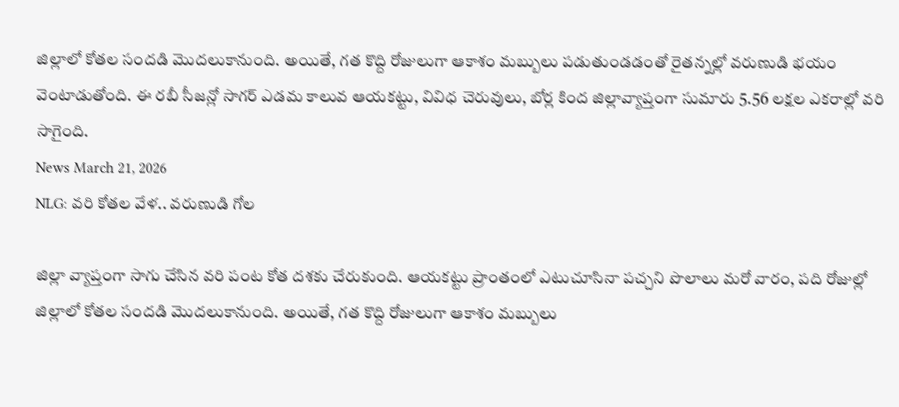జిల్లాలో కోతల సందడి మొదలుకానుంది. అయితే, గత కొద్ది రోజులుగా ఆకాశం మబ్బులు పడుతుండడంతో రైతన్నల్లో వరుణుడి భయం వెంటాడుతోంది. ఈ రబీ సీజన్లో సాగర్ ఎడమ కాలువ ఆయకట్టు, వివిధ చెరువులు, బోర్ల కింద జిల్లావ్యాప్తంగా సుమారు 5.56 లక్షల ఎకరాల్లో వరి సాగైంది.
News March 21, 2026
NLG: వరి కోతల వేళ.. వరుణుడి గోల

జిల్లా వ్యాప్తంగా సాగు చేసిన వరి పంట కోత దశకు చేరుకుంది. ఆయకట్టు ప్రాంతంలో ఎటుచూసినా పచ్చని పొలాలు మరో వారం, పది రోజుల్లో జిల్లాలో కోతల సందడి మొదలుకానుంది. అయితే, గత కొద్ది రోజులుగా ఆకాశం మబ్బులు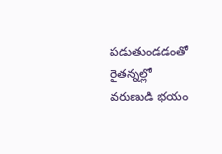పడుతుండడంతో రైతన్నల్లో వరుణుడి భయం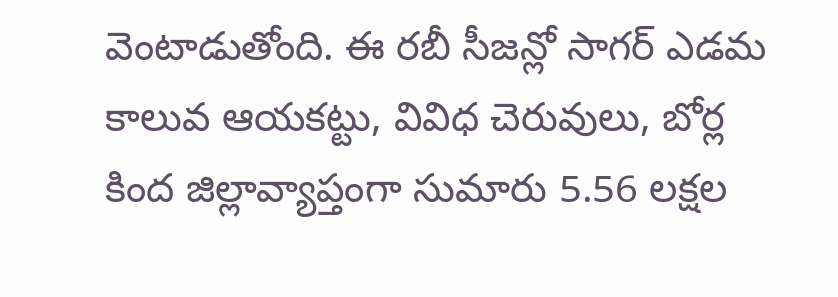వెంటాడుతోంది. ఈ రబీ సీజన్లో సాగర్ ఎడమ కాలువ ఆయకట్టు, వివిధ చెరువులు, బోర్ల కింద జిల్లావ్యాప్తంగా సుమారు 5.56 లక్షల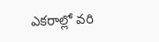ఎకరాల్లో వరి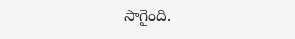సాగైంది.